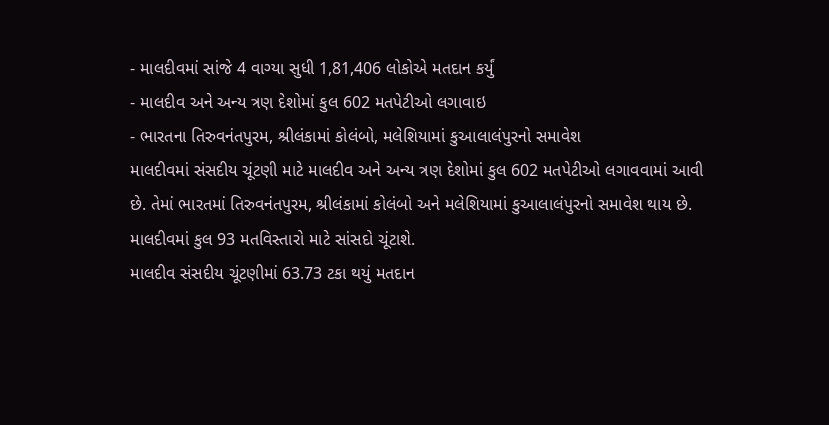- માલદીવમાં સાંજે 4 વાગ્યા સુધી 1,81,406 લોકોએ મતદાન કર્યું
- માલદીવ અને અન્ય ત્રણ દેશોમાં કુલ 602 મતપેટીઓ લગાવાઇ
- ભારતના તિરુવનંતપુરમ, શ્રીલંકામાં કોલંબો, મલેશિયામાં કુઆલાલંપુરનો સમાવેશ
માલદીવમાં સંસદીય ચૂંટણી માટે માલદીવ અને અન્ય ત્રણ દેશોમાં કુલ 602 મતપેટીઓ લગાવવામાં આવી છે. તેમાં ભારતમાં તિરુવનંતપુરમ, શ્રીલંકામાં કોલંબો અને મલેશિયામાં કુઆલાલંપુરનો સમાવેશ થાય છે. માલદીવમાં કુલ 93 મતવિસ્તારો માટે સાંસદો ચૂંટાશે.
માલદીવ સંસદીય ચૂંટણીમાં 63.73 ટકા થયું મતદાન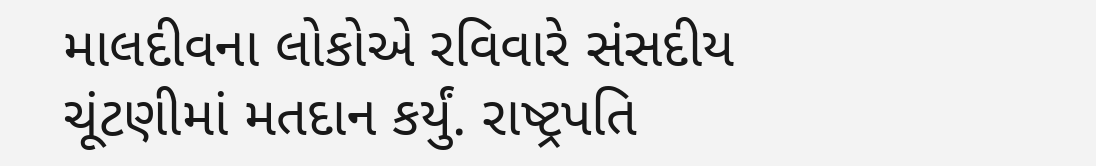માલદીવના લોકોએ રવિવારે સંસદીય ચૂંટણીમાં મતદાન કર્યું. રાષ્ટ્રપતિ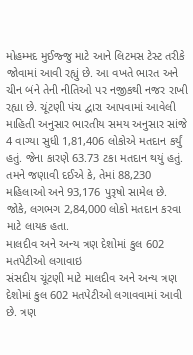મોહમ્મદ મુઈજ્જુ માટે આને લિટમસ ટેસ્ટ તરીકે જોવામાં આવી રહ્યું છે. આ વખતે ભારત અને ચીન બંને તેની નીતિઓ પર નજીકથી નજર રાખી રહ્યા છે. ચૂંટણી પંચ દ્વારા આપવામાં આવેલી માહિતી અનુસાર ભારતીય સમય અનુસાર સાંજે 4 વાગ્યા સુધી 1,81,406 લોકોએ મતદાન કર્યું હતું. જેના કારણે 63.73 ટકા મતદાન થયું હતું. તમને જણાવી દઈએ કે, તેમાં 88,230 મહિલાઓ અને 93,176 પુરૂષો સામેલ છે. જોકે, લગભગ 2,84,000 લોકો મતદાન કરવા માટે લાયક હતા.
માલદીવ અને અન્ય ત્રણ દેશોમાં કુલ 602 મતપેટીઓ લગાવાઇ
સંસદીય ચૂંટણી માટે માલદીવ અને અન્ય ત્રણ દેશોમાં કુલ 602 મતપેટીઓ લગાવવામાં આવી છે. ત્રણ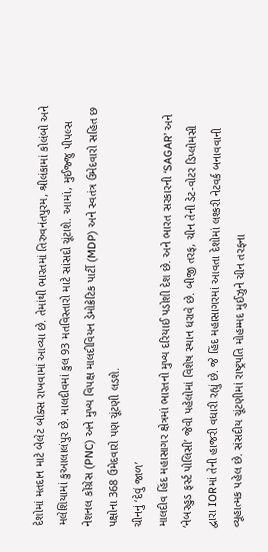દેશોમાં મતદાન માટે બેલેટ બોક્સ રાખવામાં આવ્યા છે. તેમાંથી ભારતમાં તિરુવનંતપુરમ, શ્રીલંકામાં કોલંબો અને મલેશિયામાં કુઆલાલંપુર છે. માલદીવમાં કુલ 93 મતવિસ્તારો માટે સાંસદો ચૂંટાશે. આમાં, મુઈજ્જુ પીપલ્સ નેશનલ કોંગ્રેસ (PNC) અને મુખ્ય વિપક્ષ માલદીવિયન ડેમોક્રેટિક પાર્ટી (MDP) અને સ્વતંત્ર ઉમેદવારો સહિત છ પક્ષોના 368 ઉમેદવારો પણ ચૂંટણી લડશે.
ચીનનું ‘દેવું જાળ’
માલદીવ હિંદ મહાસાગર ક્ષેત્રમાં ભારતનો મુખ્ય દરિયાઈ પડોશી દેશ છે. અને ભારત સરકારની ‘SAGAR’ અને ‘નેબરહુડ ફર્સ્ટ પોલિસી’ જેવી પહેલોમાં વિશેષ સ્થાન ધરાવે છે. બીજી તરફ, ચીન તેની ડેટ-વોટર ડિપ્લોમસી દ્વારા IORમાં તેની હાજરી વધારી રહ્યું છે. જે હિંદ મહાસાગરમાં આવતા દેશોમાં લશ્કરી નેટવર્ક બનાવવાની વ્યૂહાત્મક પહેલ છે. સંસદીય ચૂંટણીમાં રાષ્ટ્રપતિ મોહમ્મદ મુઈઝુને ચીન તરફના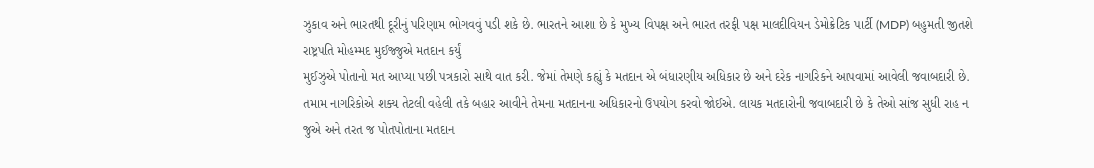ઝુકાવ અને ભારતથી દૂરીનું પરિણામ ભોગવવું પડી શકે છે. ભારતને આશા છે કે મુખ્ય વિપક્ષ અને ભારત તરફી પક્ષ માલદીવિયન ડેમોક્રેટિક પાર્ટી (MDP) બહુમતી જીતશે
રાષ્ટ્રપતિ મોહમ્મદ મુઈજ્જુએ મતદાન કર્યું
મુઈઝુએ પોતાનો મત આપ્યા પછી પત્રકારો સાથે વાત કરી. જેમાં તેમણે કહ્યું કે મતદાન એ બંધારણીય અધિકાર છે અને દરેક નાગરિકને આપવામાં આવેલી જવાબદારી છે. તમામ નાગરિકોએ શક્ય તેટલી વહેલી તકે બહાર આવીને તેમના મતદાનના અધિકારનો ઉપયોગ કરવો જોઈએ. લાયક મતદારોની જવાબદારી છે કે તેઓ સાંજ સુધી રાહ ન જુએ અને તરત જ પોતપોતાના મતદાન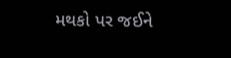મથકો પર જઈને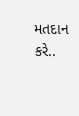મતદાન કરે..